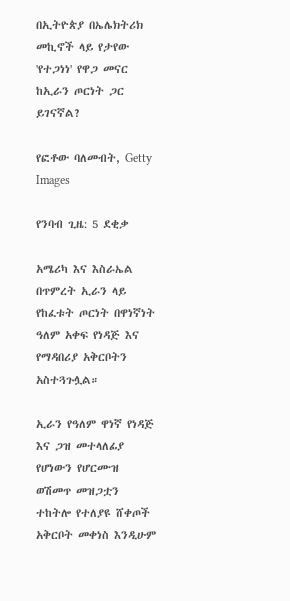በኢትዮጵያ በኤሌክትሪክ መኪኖች ላይ የታየው 'የተጋነነ' የዋጋ መናር ከኢራን ጦርነት ጋር ይገናኛል?

የፎቶው ባለመብት, Getty Images

የንባብ ጊዜ: 5 ደቂቃ

አሜሪካ እና እስራኤል በጥምረት ኢራን ላይ የከፈቱት ጦርነት በዋነኛነት ዓለም አቀፍ የነዳጅ እና የማዳበሪያ አቅርቦትን አስተጓጉሏል።

ኢራን የዓለም ዋነኛ የነዳጅ እና ጋዝ መተላለፊያ የሆነውን የሆርሙዝ ወሽመጥ መዝጋቷን ተከትሎ የተለያዩ ሸቀጦች አቅርቦት መቀነስ እንዲሁም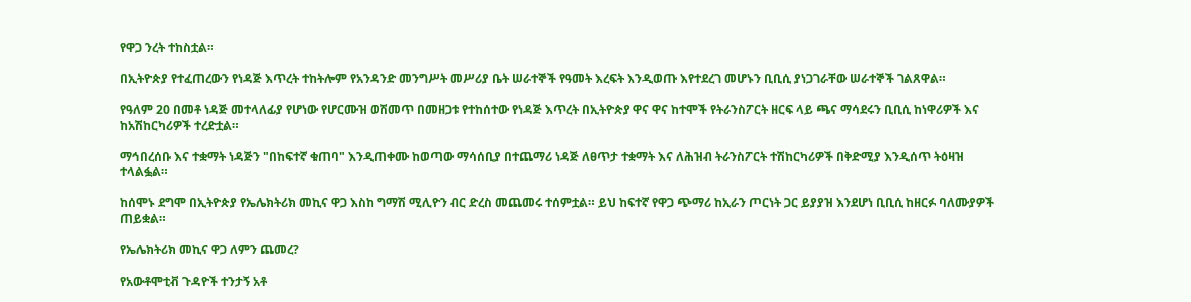የዋጋ ንረት ተከስቷል።

በኢትዮጵያ የተፈጠረውን የነዳጅ እጥረት ተከትሎም የአንዳንድ መንግሥት መሥሪያ ቤት ሠራተኞች የዓመት እረፍት እንዲወጡ እየተደረገ መሆኑን ቢቢሲ ያነጋገራቸው ሠራተኞች ገልጸዋል።

የዓለም 20 በመቶ ነዳጅ መተላለፊያ የሆነው የሆርሙዝ ወሽመጥ በመዘጋቱ የተከሰተው የነዳጅ እጥረት በኢትዮጵያ ዋና ዋና ከተሞች የትራንስፖርት ዘርፍ ላይ ጫና ማሳደሩን ቢቢሲ ከነዋሪዎች እና ከአሽከርካሪዎች ተረድቷል።

ማኅበረሰቡ እና ተቋማት ነዳጅን "በከፍተኛ ቁጠባ" እንዲጠቀሙ ከወጣው ማሳሰቢያ በተጨማሪ ነዳጅ ለፀጥታ ተቋማት እና ለሕዝብ ትራንስፖርት ተሽከርካሪዎች በቅድሚያ እንዲሰጥ ትዕዛዝ ተላልፏል።

ከሰሞኑ ደግሞ በኢትዮጵያ የኤሌክትሪክ መኪና ዋጋ እስከ ግማሽ ሚሊዮን ብር ድረስ መጨመሩ ተሰምቷል። ይህ ከፍተኛ የዋጋ ጭማሪ ከኢራን ጦርነት ጋር ይያያዝ እንደሆነ ቢቢሲ ከዘርፉ ባለሙያዎች ጠይቋል።

የኤሌክትሪክ መኪና ዋጋ ለምን ጨመረ?

የአውቶሞቲቭ ጉዳዮች ተንታኝ አቶ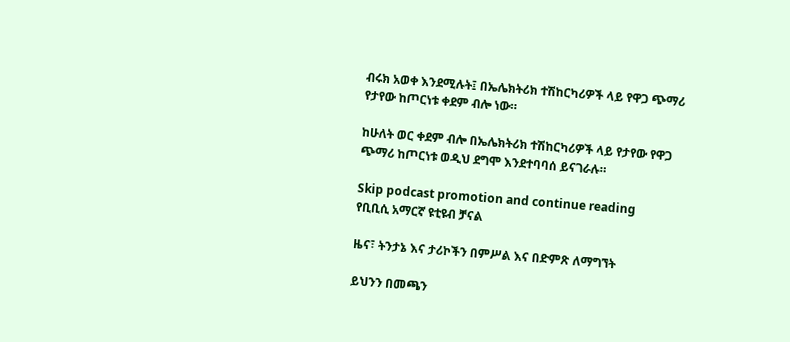ብሩክ አወቀ እንደሚሉት፤ በኤሌክትሪክ ተሽከርካሪዎች ላይ የዋጋ ጭማሪ የታየው ከጦርነቱ ቀደም ብሎ ነው።

ከሁለት ወር ቀደም ብሎ በኤሌክትሪክ ተሽከርካሪዎች ላይ የታየው የዋጋ ጭማሪ ከጦርነቱ ወዲህ ደግሞ እንደተባባሰ ይናገራሉ።

Skip podcast promotion and continue reading
የቢቢሲ አማርኛ ዩቲዩብ ቻናል

ዜና፣ ትንታኔ እና ታሪኮችን በምሥል እና በድምጽ ለማግኘት

ይህንን በመጫን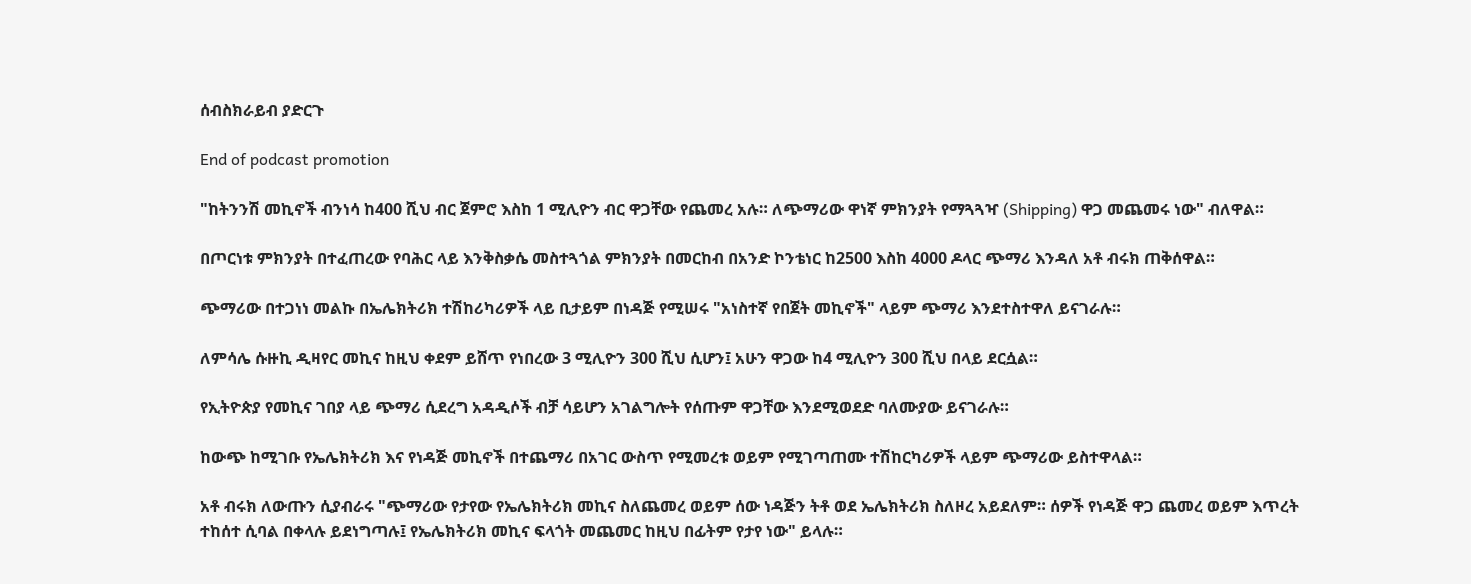ሰብስክራይብ ያድርጉ

End of podcast promotion

"ከትንንሽ መኪኖች ብንነሳ ከ400 ሺህ ብር ጀምሮ እስከ 1 ሚሊዮን ብር ዋጋቸው የጨመረ አሉ። ለጭማሪው ዋነኛ ምክንያት የማጓጓዣ (Shipping) ዋጋ መጨመሩ ነው" ብለዋል።

በጦርነቱ ምክንያት በተፈጠረው የባሕር ላይ እንቅስቃሴ መስተጓጎል ምክንያት በመርከብ በአንድ ኮንቴነር ከ2500 እስከ 4000 ዶላር ጭማሪ እንዳለ አቶ ብሩክ ጠቅሰዋል።

ጭማሪው በተጋነነ መልኩ በኤሌክትሪክ ተሽከሪካሪዎች ላይ ቢታይም በነዳጅ የሚሠሩ "አነስተኛ የበጀት መኪኖች" ላይም ጭማሪ እንደተስተዋለ ይናገራሉ።

ለምሳሌ ሱዙኪ ዲዛየር መኪና ከዚህ ቀደም ይሸጥ የነበረው 3 ሚሊዮን 300 ሺህ ሲሆን፤ አሁን ዋጋው ከ4 ሚሊዮን 300 ሺህ በላይ ደርሷል።

የኢትዮጵያ የመኪና ገበያ ላይ ጭማሪ ሲደረግ አዳዲሶች ብቻ ሳይሆን አገልግሎት የሰጡም ዋጋቸው እንደሚወደድ ባለሙያው ይናገራሉ።

ከውጭ ከሚገቡ የኤሌክትሪክ እና የነዳጅ መኪኖች በተጨማሪ በአገር ውስጥ የሚመረቱ ወይም የሚገጣጠሙ ተሽከርካሪዎች ላይም ጭማሪው ይስተዋላል።

አቶ ብሩክ ለውጡን ሲያብራሩ "ጭማሪው የታየው የኤሌክትሪክ መኪና ስለጨመረ ወይም ሰው ነዳጅን ትቶ ወደ ኤሌክትሪክ ስለዞረ አይደለም። ሰዎች የነዳጅ ዋጋ ጨመረ ወይም እጥረት ተከሰተ ሲባል በቀላሉ ይደነግጣሉ፤ የኤሌክትሪክ መኪና ፍላጎት መጨመር ከዚህ በፊትም የታየ ነው" ይላሉ።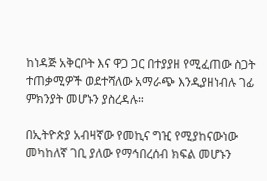ከነዳጅ አቅርቦት እና ዋጋ ጋር በተያያዘ የሚፈጠው ስጋት ተጠቃሚዎች ወደተሻለው አማራጭ እንዲያዘነብሉ ገፊ ምክንያት መሆኑን ያስረዳሉ።

በኢትዮጵያ አብዛኛው የመኪና ግዢ የሚያከናውነው መካከለኛ ገቢ ያለው የማኅበረሰብ ክፍል መሆኑን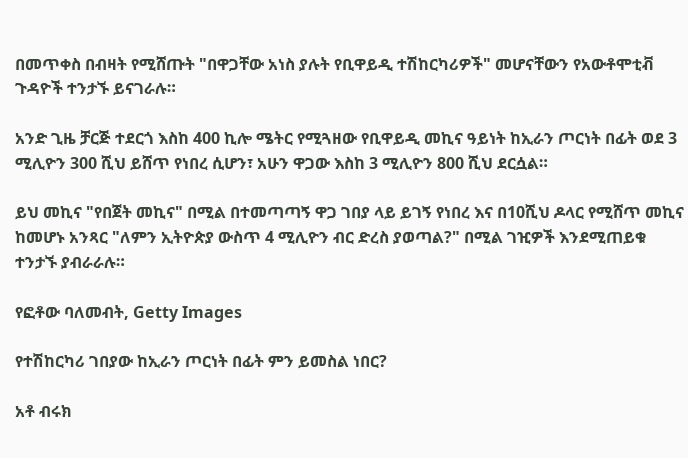በመጥቀስ በብዛት የሚሸጡት "በዋጋቸው አነስ ያሉት የቢዋይዲ ተሽከርካሪዎች" መሆናቸውን የአውቶሞቲቭ ጉዳዮች ተንታኙ ይናገራሉ።

አንድ ጊዜ ቻርጅ ተደርጎ እስከ 400 ኪሎ ሜትር የሚጓዘው የቢዋይዲ መኪና ዓይነት ከኢራን ጦርነት በፊት ወደ 3 ሚሊዮን 300 ሺህ ይሸጥ የነበረ ሲሆን፣ አሁን ዋጋው እስከ 3 ሚሊዮን 800 ሺህ ደርሷል።

ይህ መኪና "የበጀት መኪና" በሚል በተመጣጣኝ ዋጋ ገበያ ላይ ይገኝ የነበረ እና በ10ሺህ ዶላር የሚሸጥ መኪና ከመሆኑ አንጻር "ለምን ኢትዮጵያ ውስጥ 4 ሚሊዮን ብር ድረስ ያወጣል?" በሚል ገዢዎች እንደሚጠይቁ ተንታኙ ያብራራሉ።

የፎቶው ባለመብት, Getty Images

የተሽከርካሪ ገበያው ከኢራን ጦርነት በፊት ምን ይመስል ነበር?

አቶ ብሩክ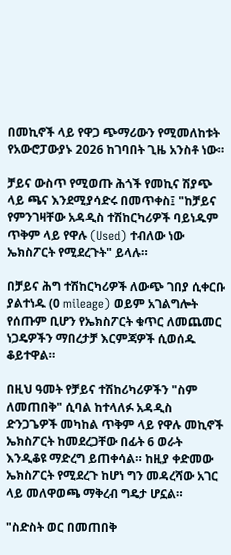በመኪኖች ላይ የዋጋ ጭማሪውን የሚመለከቱት የአውሮፓውያኑ 2026 ከገባበት ጊዜ አንስቶ ነው።

ቻይና ውስጥ የሚወጡ ሕጎች የመኪና ሽያጭ ላይ ጫና እንደሚያሳድሩ በመጥቀስ፤ "ከቻይና የምንገዛቸው አዳዲስ ተሽከርካሪዎች ባይነዱም ጥቅም ላይ የዋሉ (Used) ተብለው ነው ኤክስፖርት የሚደረጉት" ይላሉ።

በቻይና ሕግ ተሽከርካሪዎች ለውጭ ገበያ ሲቀርቡ ያልተነዱ (0 mileage) ወይም አገልግሎት የሰጡም ቢሆን የኤክስፖርት ቁጥር ለመጨመር ነጋዴዎችን ማበረታቻ እርምጃዎች ሲወሰዱ ቆይተዋል።

በዚህ ዓመት የቻይና ተሽከሪካሪዎችን "ስም ለመጠበቅ" ሲባል ከተላለፉ አዳዲስ ድንጋጌዎች መካከል ጥቅም ላይ የዋሉ መኪኖች ኤክስፖርት ከመደረጋቸው በፊት 6 ወራት እንዲቆዩ ማድረግ ይጠቀሳል። ከዚያ ቀድመው ኤክስፖርት የሚደረጉ ከሆነ ግን መዳረሻው አገር ላይ መለዋወጫ ማቅረብ ግዴታ ሆኗል።

"ስድስት ወር በመጠበቅ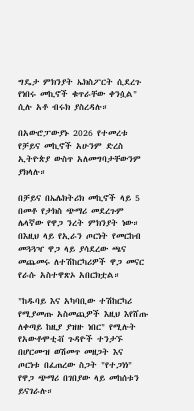ግዴታ ምክንያት ኤክስፖርት ሲደረጉ የነበሩ መኪኖች ቁጥራቸው ቀንሷል" ሲሉ አቶ ብሩክ ያስረዳሉ።

በአውሮፓውያኑ 2026 የተመረቱ የቻይና መኪኖች አሁንም ድረስ ኢትዮጵያ ውስጥ አለመግባታቸውንም ያክላሉ።

በቻይና በኤሌክትሪክ መኪኖች ላይ 5 በመቶ የታክስ ጭማሪ መደረጉም ሌላኛው የዋጋ ንረት ምክንያት ነው። በእዚህ ላይ የኢራን ጦርነት የመርከብ መጓጓዣ ዋጋ ላይ ያሳደረው ጫና መጨመሩ ለተሽከርካሪዎች ዋጋ መናር የራሱ አስተዋጽኦ አበርክቷል።

"ከዱባይ እና አካባቢው ተሽከርካሪ የሚያመጡ አስመጪዎች እዚህ እየሸጡ ለቀጣይ ከዚያ ያዝዙ ነበር" የሚሉት የአውቶሞቲቭ ጉዳዮች ተንታኙ በሆርሙዝ ወሽመጥ መዘጋት እና ጦርነቱ በፈጠረው ስጋት "የተጋነነ" የዋጋ ጭማሪ በገበያው ላይ መከሰቱን ይናገራሉ።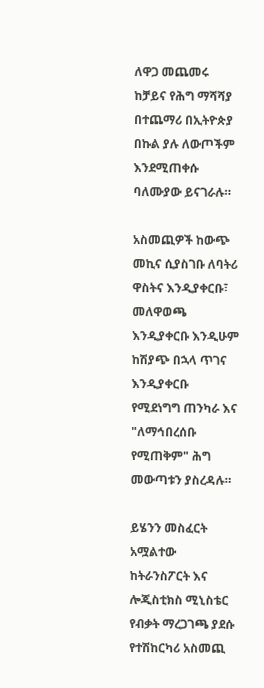ለዋጋ መጨመሩ ከቻይና የሕግ ማሻሻያ በተጨማሪ በኢትዮጵያ በኩል ያሉ ለውጦችም እንደሚጠቀሱ ባለሙያው ይናገራሉ።

አስመጪዎች ከውጭ መኪና ሲያስገቡ ለባትሪ ዋስትና እንዲያቀርቡ፣ መለዋወጫ እንዲያቀርቡ እንዲሁም ከሽያጭ በኋላ ጥገና እንዲያቀርቡ የሚደነግግ ጠንካራ እና "ለማኅበረሰቡ የሚጠቅም" ሕግ መውጣቱን ያስረዳሉ።

ይሄንን መስፈርት አሟልተው ከትራንስፖርት እና ሎጂስቲክስ ሚኒስቴር የብቃት ማረጋገጫ ያደሱ የተሽከርካሪ አስመጪ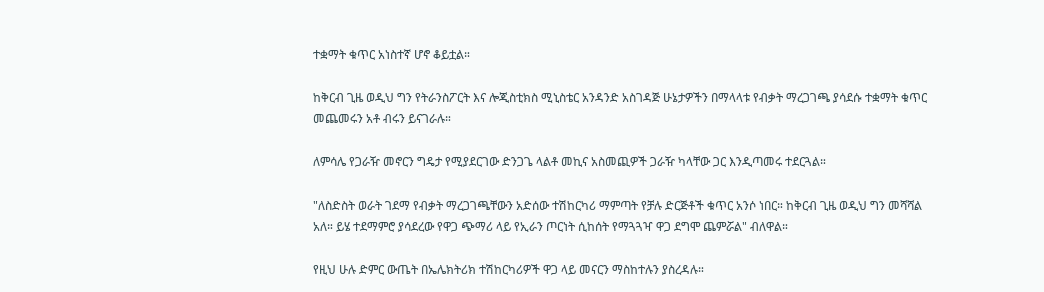ተቋማት ቁጥር አነስተኛ ሆኖ ቆይቷል።

ከቅርብ ጊዜ ወዲህ ግን የትራንስፖርት እና ሎጂስቲክስ ሚኒስቴር አንዳንድ አስገዳጅ ሁኔታዎችን በማላላቱ የብቃት ማረጋገጫ ያሳደሱ ተቋማት ቁጥር መጨመሩን አቶ ብሩን ይናገራሉ።

ለምሳሌ የጋራዥ መኖርን ግዴታ የሚያደርገው ድንጋጌ ላልቶ መኪና አስመጪዎች ጋራዥ ካላቸው ጋር እንዲጣመሩ ተደርጓል።

"ለስድስት ወራት ገደማ የብቃት ማረጋገጫቸውን አድሰው ተሽከርካሪ ማምጣት የቻሉ ድርጅቶች ቁጥር አንሶ ነበር። ከቅርብ ጊዜ ወዲህ ግን መሻሻል አለ። ይሄ ተደማምሮ ያሳደረው የዋጋ ጭማሪ ላይ የኢራን ጦርነት ሲከሰት የማጓጓዣ ዋጋ ደግሞ ጨምሯል" ብለዋል።

የዚህ ሁሉ ድምር ውጤት በኤሌክትሪክ ተሽከርካሪዎች ዋጋ ላይ መናርን ማስከተሉን ያስረዳሉ።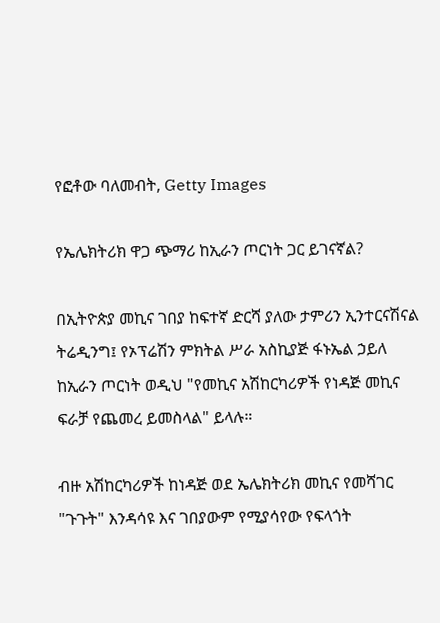የፎቶው ባለመብት, Getty Images

የኤሌክትሪክ ዋጋ ጭማሪ ከኢራን ጦርነት ጋር ይገናኛል?

በኢትዮጵያ መኪና ገበያ ከፍተኛ ድርሻ ያለው ታምሪን ኢንተርናሽናል ትሬዲንግ፤ የኦፕሬሽን ምክትል ሥራ አስኪያጅ ፋኑኤል ኃይለ ከኢራን ጦርነት ወዲህ "የመኪና አሽከርካሪዎች የነዳጅ መኪና ፍራቻ የጨመረ ይመስላል" ይላሉ።

ብዙ አሽከርካሪዎች ከነዳጅ ወደ ኤሌክትሪክ መኪና የመሻገር "ጉጉት" እንዳሳዩ እና ገበያውም የሚያሳየው የፍላጎት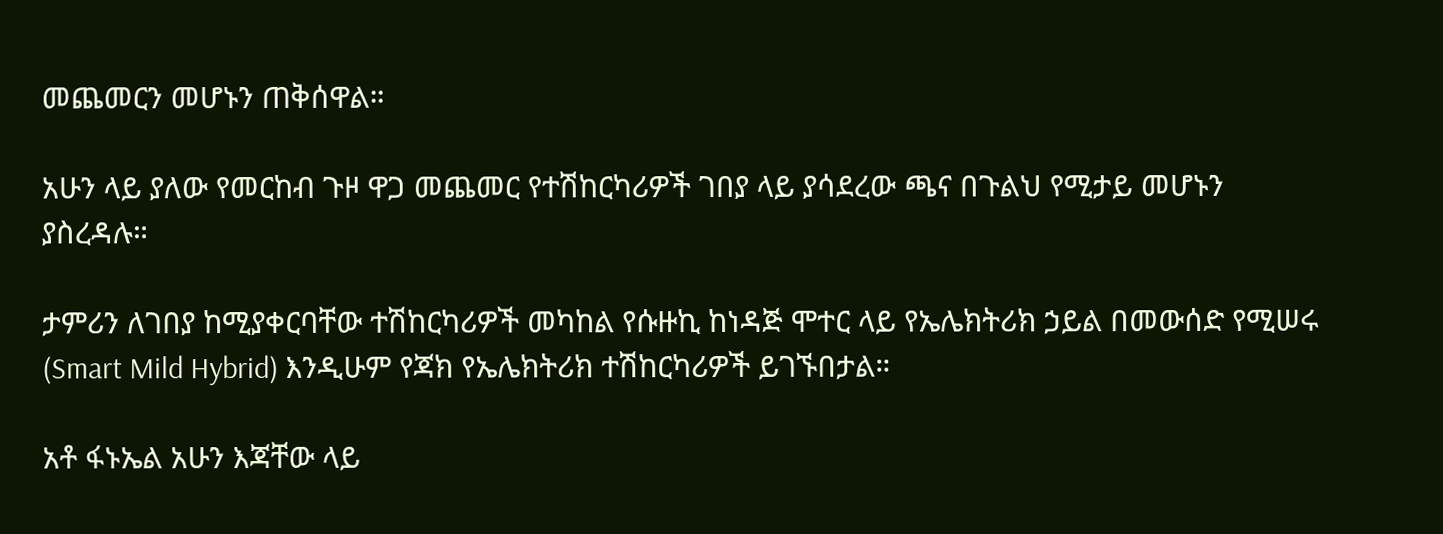መጨመርን መሆኑን ጠቅሰዋል።

አሁን ላይ ያለው የመርከብ ጉዞ ዋጋ መጨመር የተሽከርካሪዎች ገበያ ላይ ያሳደረው ጫና በጉልህ የሚታይ መሆኑን ያስረዳሉ።

ታምሪን ለገበያ ከሚያቀርባቸው ተሽከርካሪዎች መካከል የሱዙኪ ከነዳጅ ሞተር ላይ የኤሌክትሪክ ኃይል በመውሰድ የሚሠሩ (Smart Mild Hybrid) እንዲሁም የጃክ የኤሌክትሪክ ተሽከርካሪዎች ይገኙበታል።

አቶ ፋኑኤል አሁን እጃቸው ላይ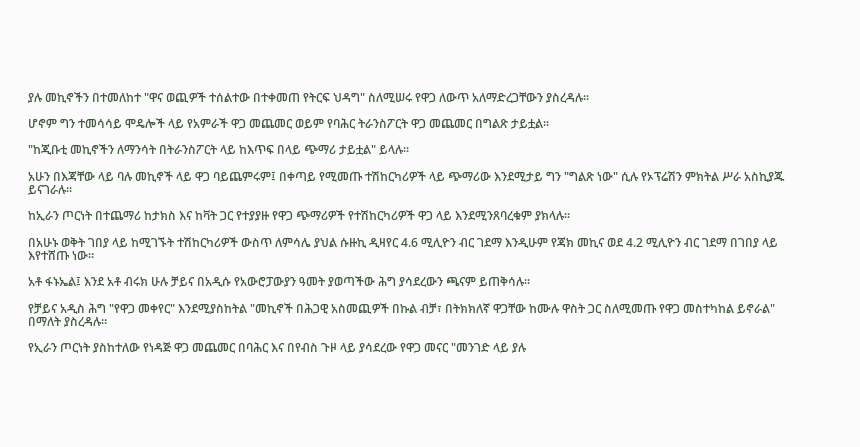ያሉ መኪኖችን በተመለከተ "ዋና ወጪዎች ተሰልተው በተቀመጠ የትርፍ ህዳግ" ስለሚሠሩ የዋጋ ለውጥ አለማድረጋቸውን ያስረዳሉ።

ሆኖም ግን ተመሳሳይ ሞዴሎች ላይ የአምራች ዋጋ መጨመር ወይም የባሕር ትራንስፖርት ዋጋ መጨመር በግልጽ ታይቷል።

"ከጂቡቲ መኪኖችን ለማንሳት በትራንስፖርት ላይ ከእጥፍ በላይ ጭማሪ ታይቷል" ይላሉ።

አሁን በእጃቸው ላይ ባሉ መኪኖች ላይ ዋጋ ባይጨምሩም፤ በቀጣይ የሚመጡ ተሽከርካሪዎች ላይ ጭማሪው እንደሚታይ ግን "ግልጽ ነው" ሲሉ የኦፕሬሽን ምክትል ሥራ አስኪያጁ ይናገራሉ።

ከኢራን ጦርነት በተጨማሪ ከታክስ እና ከቫት ጋር የተያያዙ የዋጋ ጭማሪዎች የተሽከርካሪዎች ዋጋ ላይ እንደሚንጸባረቁም ያክላሉ።

በአሁኑ ወቅት ገበያ ላይ ከሚገኙት ተሽከርካሪዎች ውስጥ ለምሳሌ ያህል ሱዙኪ ዲዛየር 4.6 ሚሊዮን ብር ገደማ እንዲሁም የጃክ መኪና ወደ 4.2 ሚሊዮን ብር ገደማ በገበያ ላይ እየተሸጡ ነው።

አቶ ፋኑኤል፤ እንደ አቶ ብሩክ ሁሉ ቻይና በአዲሱ የአውሮፓውያን ዓመት ያወጣችው ሕግ ያሳደረውን ጫናም ይጠቅሳሉ።

የቻይና አዲስ ሕግ "የዋጋ መቀየር" እንደሚያስከትል "መኪኖች በሕጋዊ አስመጪዎች በኩል ብቻ፣ በትክክለኛ ዋጋቸው ከሙሉ ዋስት ጋር ስለሚመጡ የዋጋ መስተካከል ይኖራል" በማለት ያስረዳሉ።

የኢራን ጦርነት ያስከተለው የነዳጅ ዋጋ መጨመር በባሕር እና በየብስ ጉዞ ላይ ያሳደረው የዋጋ መናር "መንገድ ላይ ያሉ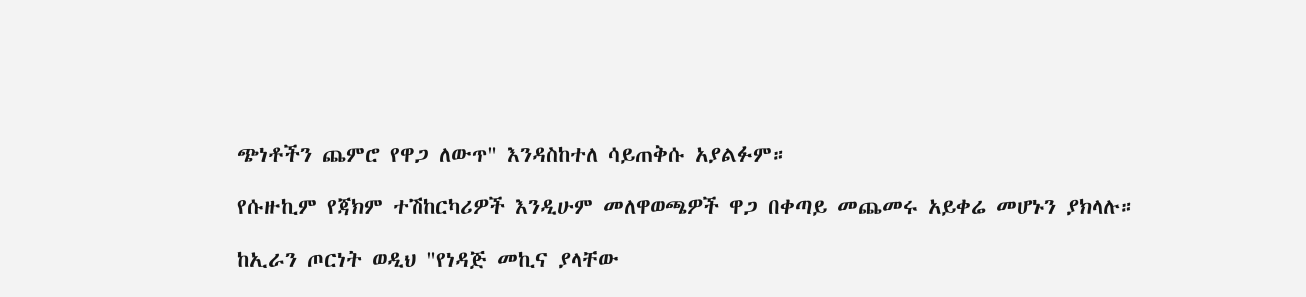ጭነቶችን ጨምሮ የዋጋ ለውጥ" እንዳስከተለ ሳይጠቅሱ አያልፉም።

የሱዙኪም የጃክም ተሽከርካሪዎች እንዲሁም መለዋወጫዎች ዋጋ በቀጣይ መጨመሩ አይቀሬ መሆኑን ያክላሉ።

ከኢራን ጦርነት ወዲህ "የነዳጅ መኪና ያላቸው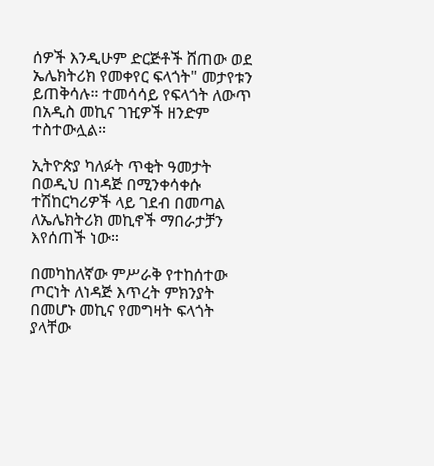ሰዎች እንዲሁም ድርጅቶች ሸጠው ወደ ኤሌክትሪክ የመቀየር ፍላጎት" መታየቱን ይጠቅሳሉ። ተመሳሳይ የፍላጎት ለውጥ በአዲስ መኪና ገዢዎች ዘንድም ተስተውሏል።

ኢትዮጵያ ካለፉት ጥቂት ዓመታት በወዲህ በነዳጅ በሚንቀሳቀሱ ተሽከርካሪዎች ላይ ገደብ በመጣል ለኤሌክትሪክ መኪኖች ማበራታቻን እየሰጠች ነው።

በመካከለኛው ምሥራቅ የተከሰተው ጦርነት ለነዳጅ እጥረት ምክንያት በመሆኑ መኪና የመግዛት ፍላጎት ያላቸው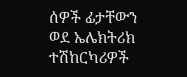ሰዎች ፊታቸውን ወደ ኤሌክትሪክ ተሽከርካሪዎች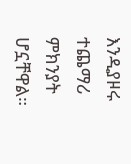እንዲያዞሩ ተጨማሪ ምክንያት ሆኗቸዋል።